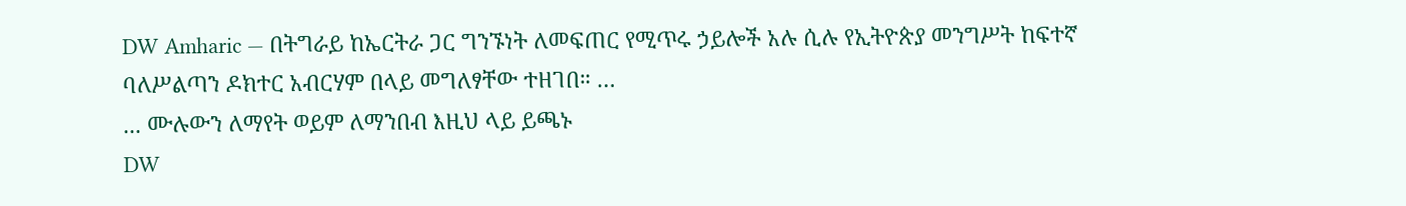DW Amharic — በትግራይ ከኤርትራ ጋር ግንኙነት ለመፍጠር የሚጥሩ ኃይሎች አሉ ሲሉ የኢትዮጵያ መንግሥት ከፍተኛ ባለሥልጣን ዶክተር አብርሃም በላይ መግለፃቸው ተዘገበ። …
... ሙሉውን ለማየት ወይም ለማንበብ እዚህ ላይ ይጫኑ
DW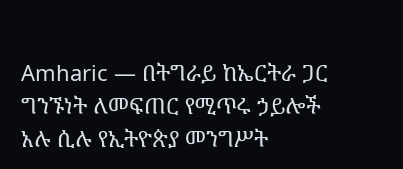Amharic — በትግራይ ከኤርትራ ጋር ግንኙነት ለመፍጠር የሚጥሩ ኃይሎች አሉ ሲሉ የኢትዮጵያ መንግሥት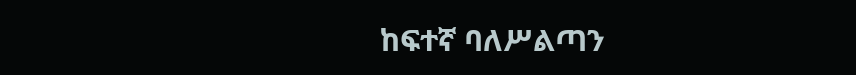ከፍተኛ ባለሥልጣን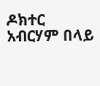ዶክተር አብርሃም በላይ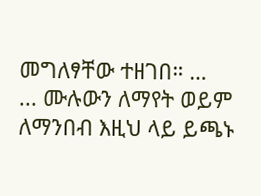መግለፃቸው ተዘገበ። …
... ሙሉውን ለማየት ወይም ለማንበብ እዚህ ላይ ይጫኑ